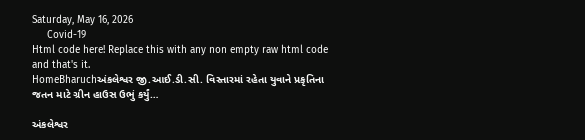Saturday, May 16, 2026
     Covid-19
Html code here! Replace this with any non empty raw html code and that's it.
HomeBharuchઅંકલેશ્વર જી.આઈ.ડી.સી. વિસ્તારમાં રહેતા યુવાને પ્રકૃતિના જતન માટે ગ્રીન હાઉસ ઉભું કર્યું…

અંકલેશ્વર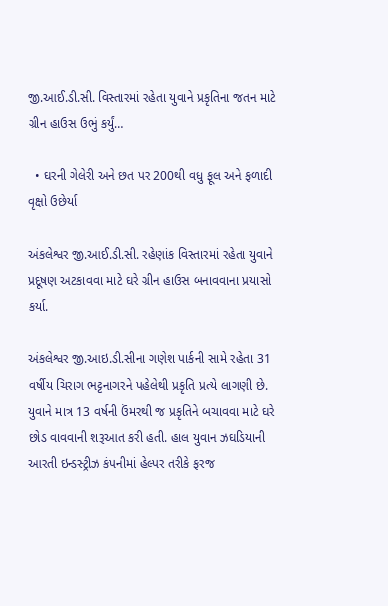જી.આઈ.ડી.સી. વિસ્તારમાં રહેતા યુવાને પ્રકૃતિના જતન માટે ગ્રીન હાઉસ ઉભું કર્યું…

  • ઘરની ગેલેરી અને છત પર 200થી વધુ ફૂલ અને ફળાદી વૃક્ષો ઉછેર્યા

અંકલેશ્વર જી.આઈ.ડી.સી. રહેણાંક વિસ્તારમાં રહેતા યુવાને પ્રદૂષણ અટકાવવા માટે ઘરે ગ્રીન હાઉસ બનાવવાના પ્રયાસો કર્યા.

અંકલેશ્વર જી.આઇ.ડી.સીના ગણેશ પાર્કની સામે રહેતા 31 વર્ષીય ચિરાગ ભટ્ટનાગરને પહેલેથી પ્રકૃતિ પ્રત્યે લાગણી છે. યુવાને માત્ર 13 વર્ષની ઉંમરથી જ પ્રકૃતિને બચાવવા માટે ઘરે છોડ વાવવાની શરૂઆત કરી હતી. હાલ યુવાન ઝઘડિયાની આરતી ઇન્ડસ્ટ્રીઝ કંપનીમાં હેલ્પર તરીકે ફરજ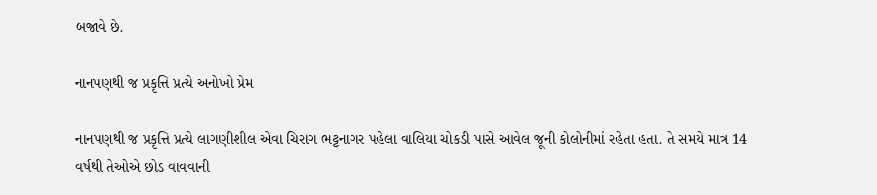બજાવે છે.

નાનપણથી જ પ્રકૃત્તિ પ્રત્યે અનોખો પ્રેમ

નાનપણથી જ પ્રકૃત્તિ પ્રત્યે લાગણીશીલ એવા ચિરાગ ભટ્ટનાગર પહેલા વાલિયા ચોકડી પાસે આવેલ જૂની કોલોનીમાં રહેતા હતા. તે સમયે માત્ર 14 વર્ષથી તેઓએ છોડ વાવવાની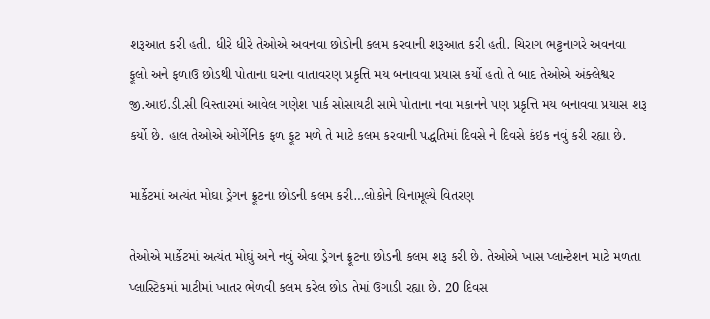શરૂઆત કરી હતી. ધીરે ધીરે તેઓએ અવનવા છોડોની કલમ કરવાની શરૂઆત કરી હતી. ચિરાગ ભટ્ટનાગરે અવનવા ફૂલો અને ફળાઉ છોડથી પોતાના ઘરના વાતાવરણ પ્રકૃત્તિ મય બનાવવા પ્રયાસ કર્યો હતો તે બાદ તેઓએ અંક્લેશ્વર જી.આઇ.ડી.સી વિસ્તારમાં આવેલ ગણેશ પાર્ક સોસાયટી સામે પોતાના નવા મકાનને પણ પ્રકૃત્તિ મય બનાવવા પ્રયાસ શરૂ કર્યો છે. હાલ તેઓએ ઓર્ગેનિક ફળ ફૂટ મળે તે માટે કલમ કરવાની પદ્ધતિમાં દિવસે ને દિવસે કંઇક નવું કરી રહ્યા છે.

માર્કેટમાં અત્યંત મોઘા ડ્રેગન ફ્રૂટના છોડની કલમ કરી…લોકોને વિનામૂલ્યે વિતરણ

તેઓએ માર્કેટમાં અત્યંત મોઘું અને નવું એવા ડ્રેગન ફ્રૂટના છોડની કલમ શરૂ કરી છે. તેઓએ ખાસ પ્લાન્ટેશન માટે મળતા પ્લાસ્ટિકમાં માટીમાં ખાતર ભેળવી કલમ કરેલ છોડ તેમાં ઉગાડી રહ્યા છે. 20 દિવસ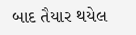બાદ તૈયાર થયેલ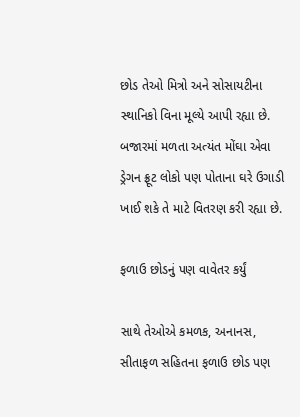છોડ તેઓ મિત્રો અને સોસાયટીના સ્થાનિકો વિના મૂલ્યે આપી રહ્યા છે. બજારમાં મળતા અત્યંત મોંઘા એવા ડ્રેગન ફ્રૂટ લોકો પણ પોતાના ઘરે ઉગાડી ખાઈ શકે તે માટે વિતરણ કરી રહ્યા છે.

ફળાઉ છોડનું પણ વાવેતર કર્યું

સાથે તેઓએ કમળક, અનાનસ, સીતાફળ સહિતના ફળાઉ છોડ પણ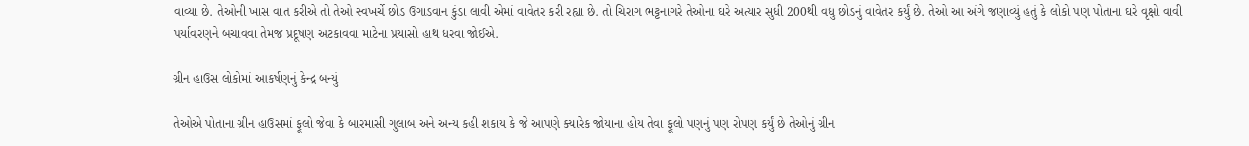વાવ્યા છે. તેઓની ખાસ વાત કરીએ તો તેઓ સ્વખર્ચે છોડ ઉગાડવાન કુંડા લાવી એમાં વાવેતર કરી રહ્યા છે. તો ચિરાગ ભટ્ટનાગરે તેઓના ઘરે અત્યાર સુધી 200થી વધુ છોડનું વાવેતર કર્યું છે. તેઓ આ અંગે જણાવ્યું હતું કે લોકો પણ પોતાના ઘરે વૃક્ષો વાવી પર્યાવરણને બચાવવા તેમજ પ્રદૂષણ અટકાવવા માટેના પ્રયાસો હાથ ધરવા જોઈએ.

ગ્રીન હાઉસ લોકોમાં આકર્ષણનું કેન્દ્ર બન્યું

તેઓએ પોતાના ગ્રીન હાઉસમાં ફૂલો જેવા કે બારમાસી ગુલાબ અને અન્ય કહી શકાય કે જે આપણે ક્યારેક જોયાના હોય તેવા ફૂલો પણનું પણ રોપણ કર્યું છે તેઓનું ગ્રીન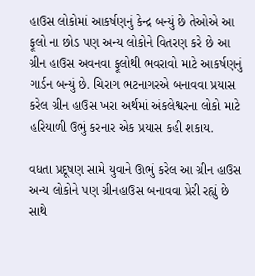હાઉસ લોકોમાં આકર્ષણનું કેન્દ્ર બન્યું છે તેઓએ આ ફૂલો ના છોડ પણ અન્ય લોકોને વિતરણ કરે છે આ ગ્રીન હાઉસ અવનવા ફૂલોથી ભવરાવો માટે આકર્ષણનું ગાર્ડન બન્યું છે. ચિરાગ ભટનાગરએ બનાવવા પ્રયાસ કરેલ ગ્રીન હાઉસ ખરા અર્થમાં અંકલેશ્વરના લોકો માટે હરિયાળી ઉભું કરનાર એક પ્રયાસ કહી શકાય.

વધતા પ્રદૂષણ સામે યુવાને ઊભું કરેલ આ ગ્રીન હાઉસ અન્ય લોકોને પણ ગ્રીનહાઉસ બનાવવા પ્રેરી રહ્યું છે સાથે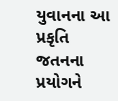યુવાનના આ પ્રકૃતિ જતનના પ્રયોગને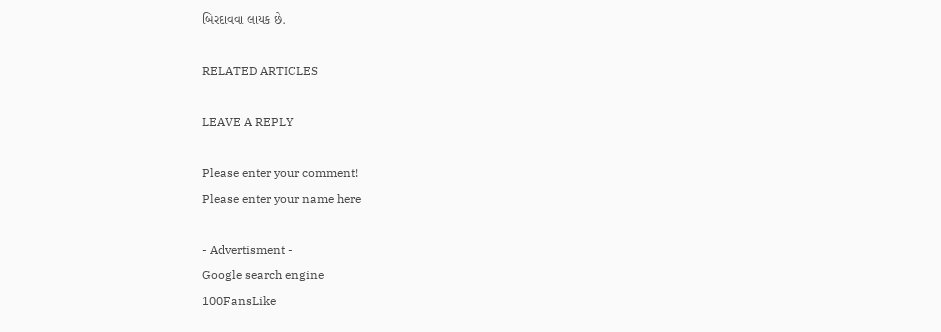બિરદાવવા લાયક છે.

RELATED ARTICLES

LEAVE A REPLY

Please enter your comment!
Please enter your name here

- Advertisment -
Google search engine
100FansLike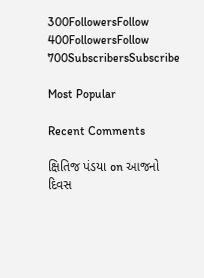300FollowersFollow
400FollowersFollow
700SubscribersSubscribe

Most Popular

Recent Comments

ક્ષિતિજ પંડયા on આજનો દિવસ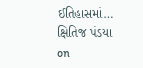ઈતિહાસમાં…
ક્ષિતિજ પંડયા on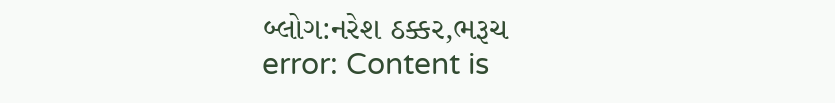બ્લોગ:નરેશ ઠક્કર,ભરૂચ
error: Content is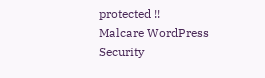protected !!
Malcare WordPress Security